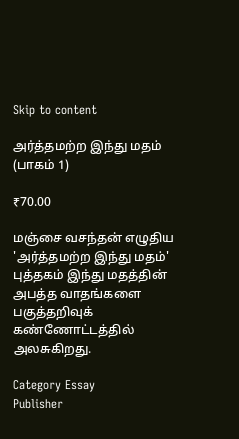Skip to content

அர்த்தமற்ற இந்து மதம் (பாகம் 1)

₹70.00

மஞ்சை வசந்தன் எழுதிய 'அர்த்தமற்ற இந்து மதம்' புத்தகம் இந்து மதத்தின் அபத்த வாதங்களை பகுத்தறிவுக் கண்ணோட்டத்தில் அலசுகிறது.

Category Essay
Publisher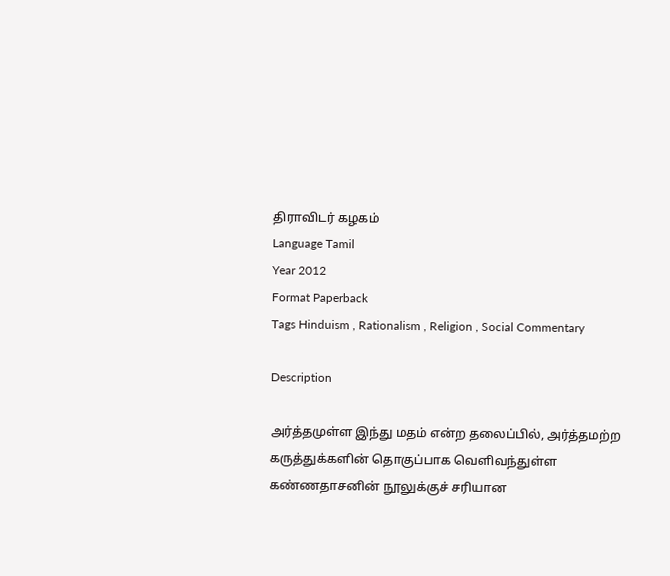திராவிடர் கழகம்
Language Tamil
Year 2012
Format Paperback
Tags Hinduism , Rationalism , Religion , Social Commentary

Description

அர்த்தமுள்ள இந்து மதம் என்ற தலைப்பில், அர்த்தமற்ற கருத்துக்களின் தொகுப்பாக வெளிவந்துள்ள கண்ணதாசனின் நூலுக்குச் சரியான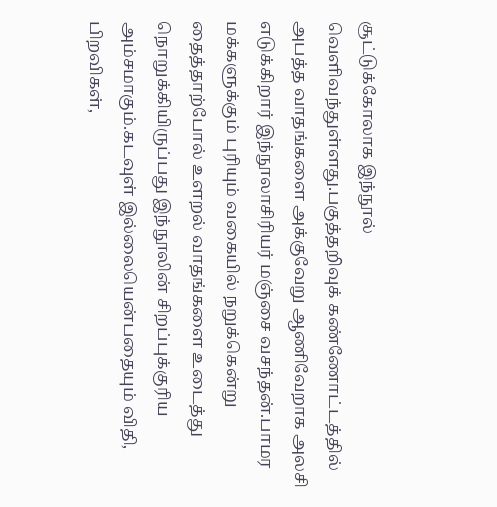சூட்டுக்கோலாக இந்நூல் வெளிவந்துள்ளது.பகுத்தறிவுக் கண்ணோட்டத்தில் அபத்த வாதங்களை அக்குவேறு ஆணிவேறாக அலசி எடுக்கிறார் இந்நூலாசிரியர் மஞ்சை வசந்தன்.பாமர மக்களுக்கும் புரியும் வகையில் நறுக்கென்று தைத்தாற்போல் உளறல் வாதங்களை உடைத்து நொறுக்கியிருப்பது இந்நூலின் சிறப்புக்குரிய அம்சமாகும்.கடவுள் இல்லையென்பதையும் விதி, பிறவிகள்,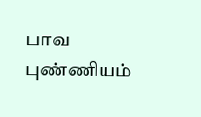பாவ புண்ணியம்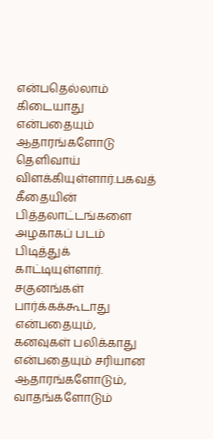என்பதெல்லாம் கிடையாது என்பதையும் ஆதாரங்களோடு தெளிவாய் விளக்கியுள்ளார்.பகவத் கீதையின் பித்தலாட்டங்களை அழகாகப் படம் பிடித்துக் காட்டியுள்ளார். சகுனங்கள் பார்க்கக்கூடாது என்பதையும், கனவுகள் பலிக்காது என்பதையும் சரியான ஆதாரங்களோடும், வாதங்களோடும்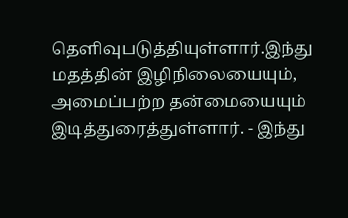தெளிவுபடுத்தியுள்ளார்.இந்து மதத்தின் இழிநிலையையும், அமைப்பற்ற தன்மையையும் இடித்துரைத்துள்ளார். - இந்து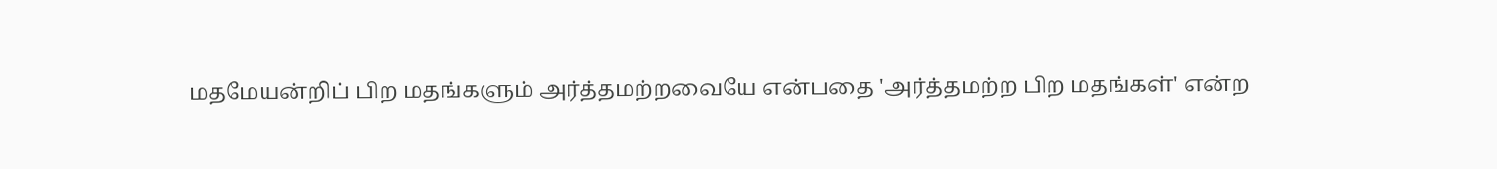மதமேயன்றிப் பிற மதங்களும் அர்த்தமற்றவையே என்பதை 'அர்த்தமற்ற பிற மதங்கள்' என்ற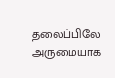தலைப்பிலே அருமையாக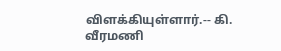விளக்கியுள்ளார்.-- கி. வீரமணி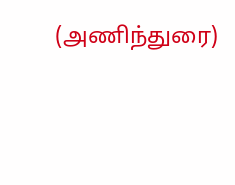(அணிந்துரை)